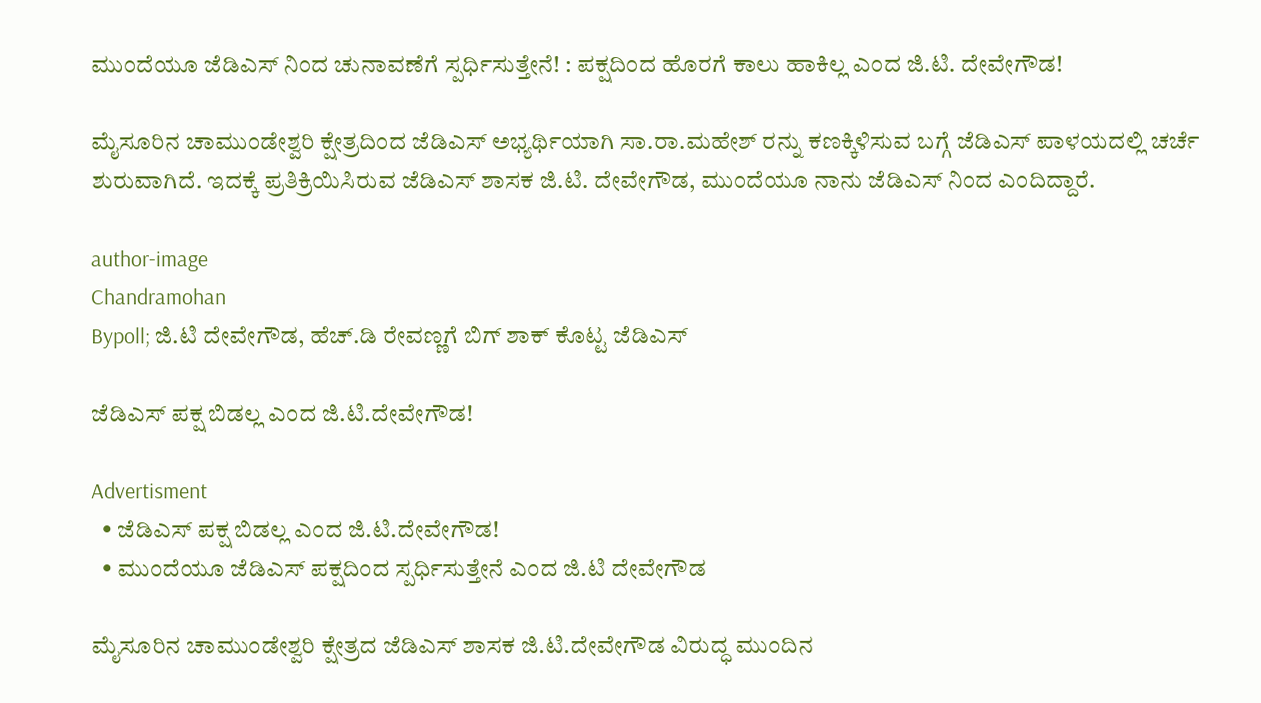ಮುಂದೆಯೂ ಜೆಡಿಎಸ್ ನಿಂದ ಚುನಾವಣೆಗೆ ಸ್ಪರ್ಧಿಸುತ್ತೇನೆ! : ಪಕ್ಷದಿಂದ ಹೊರಗೆ ಕಾಲು ಹಾಕಿಲ್ಲ ಎಂದ ಜಿ.ಟಿ. ದೇವೇಗೌಡ!

ಮೈಸೂರಿನ ಚಾಮುಂಡೇಶ್ವರಿ ಕ್ಷೇತ್ರದಿಂದ ಜೆಡಿಎಸ್ ಅಭ್ಯರ್ಥಿಯಾಗಿ ಸಾ.ರಾ.ಮಹೇಶ್ ರನ್ನು ಕಣಕ್ಕಿಳಿಸುವ ಬಗ್ಗೆ ಜೆಡಿಎಸ್ ಪಾಳಯದಲ್ಲಿ ಚರ್ಚೆ ಶುರುವಾಗಿದೆ. ಇದಕ್ಕೆ ಪ್ರತಿಕ್ರಿಯಿಸಿರುವ ಜೆಡಿಎಸ್ ಶಾಸಕ ಜಿ.ಟಿ. ದೇವೇಗೌಡ, ಮುಂದೆಯೂ ನಾನು ಜೆಡಿಎಸ್ ನಿಂದ ಎಂದಿದ್ದಾರೆ.

author-image
Chandramohan
Bypoll; ಜಿ.ಟಿ ದೇವೇಗೌಡ, ಹೆಚ್.ಡಿ ರೇವಣ್ಣಗೆ ಬಿಗ್ ಶಾಕ್ ಕೊಟ್ಟ ಜೆಡಿಎಸ್

ಜೆಡಿಎಸ್ ಪಕ್ಷ ಬಿಡಲ್ಲ ಎಂದ ಜಿ.ಟಿ.ದೇವೇಗೌಡ!

Advertisment
  • ಜೆಡಿಎಸ್ ಪಕ್ಷ ಬಿಡಲ್ಲ ಎಂದ ಜಿ.ಟಿ.ದೇವೇಗೌಡ!
  • ಮುಂದೆಯೂ ಜೆಡಿಎಸ್ ಪಕ್ಷದಿಂದ ಸ್ಪರ್ಧಿಸುತ್ತೇನೆ ಎಂದ ಜಿ.ಟಿ ದೇವೇಗೌಡ

ಮೈಸೂರಿನ ಚಾಮುಂಡೇಶ್ವರಿ ಕ್ಷೇತ್ರದ ಜೆಡಿಎಸ್ ಶಾಸಕ ಜಿ.ಟಿ.ದೇವೇಗೌಡ ವಿರುದ್ಧ ಮುಂದಿನ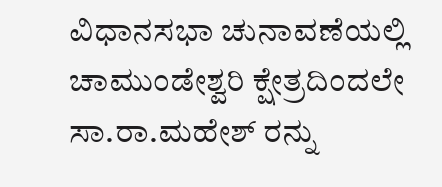ವಿಧಾನಸಭಾ ಚುನಾವಣೆಯಲ್ಲಿ ಚಾಮುಂಡೇಶ್ವರಿ ಕ್ಷೇತ್ರದಿಂದಲೇ  ಸಾ.ರಾ.ಮಹೇಶ್ ರನ್ನು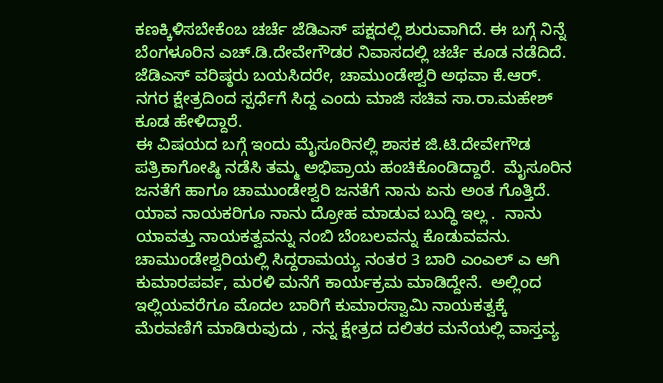ಕಣಕ್ಕಿಳಿಸಬೇಕೆಂಬ ಚರ್ಚೆ ಜೆಡಿಎಸ್ ಪಕ್ಷದಲ್ಲಿ ಶುರುವಾಗಿದೆ. ಈ ಬಗ್ಗೆ ನಿನ್ನೆ ಬೆಂಗಳೂರಿನ ಎಚ್‌.ಡಿ.ದೇವೇಗೌಡರ ನಿವಾಸದಲ್ಲಿ ಚರ್ಚೆ ಕೂಡ ನಡೆದಿದೆ. ಜೆಡಿಎಸ್ ವರಿಷ್ಠರು ಬಯಸಿದರೇ, ಚಾಮುಂಡೇಶ್ವರಿ ಅಥವಾ ಕೆ.ಆರ್. ನಗರ ಕ್ಷೇತ್ರದಿಂದ ಸ್ಪರ್ಧೆಗೆ ಸಿದ್ದ ಎಂದು ಮಾಜಿ ಸಚಿವ ಸಾ.ರಾ.ಮಹೇಶ್ ಕೂಡ ಹೇಳಿದ್ದಾರೆ.
ಈ ವಿಷಯದ ಬಗ್ಗೆ ಇಂದು ಮೈಸೂರಿನಲ್ಲಿ ಶಾಸಕ ಜಿ.ಟಿ.ದೇವೇಗೌಡ ಪತ್ರಿಕಾಗೋಷ್ಠಿ ನಡೆಸಿ ತಮ್ಮ ಅಭಿಪ್ರಾಯ ಹಂಚಿಕೊಂಡಿದ್ದಾರೆ.  ಮೈಸೂರಿನ ಜನತೆಗೆ ಹಾಗೂ ಚಾಮುಂಡೇಶ್ವರಿ ಜನತೆಗೆ ನಾನು ಏನು ಅಂತ ಗೊತ್ತಿದೆ.  ಯಾವ ನಾಯಕರಿಗೂ ನಾನು ದ್ರೋಹ ಮಾಡುವ ಬುದ್ಧಿ ಇಲ್ಲ .  ನಾನು ಯಾವತ್ತು ನಾಯಕತ್ವವನ್ನು ನಂಬಿ ಬೆಂಬಲವನ್ನು ಕೊಡುವವನು.  ಚಾಮುಂಡೇಶ್ವರಿಯಲ್ಲಿ ಸಿದ್ದರಾಮಯ್ಯ ನಂತರ 3 ಬಾರಿ ಎಂಎಲ್ ಎ ಆಗಿ ಕುಮಾರಪರ್ವ, ಮರಳಿ ಮನೆಗೆ ಕಾರ್ಯಕ್ರಮ ಮಾಡಿದ್ದೇನೆ.  ಅಲ್ಲಿಂದ ಇಲ್ಲಿಯವರೆಗೂ ಮೊದಲ ಬಾರಿಗೆ ಕುಮಾರಸ್ವಾಮಿ ನಾಯಕತ್ವಕ್ಕೆ ಮೆರವಣಿಗೆ ಮಾಡಿರುವುದು , ನನ್ನ ಕ್ಷೇತ್ರದ ದಲಿತರ ಮನೆಯಲ್ಲಿ ವಾಸ್ತವ್ಯ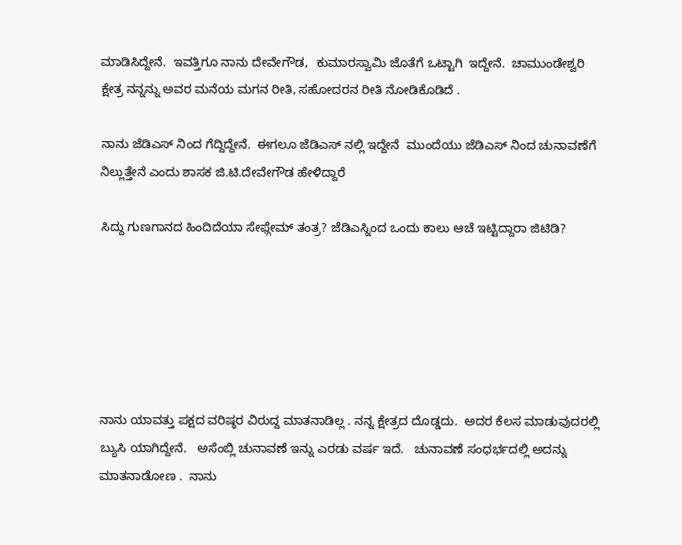ಮಾಡಿಸಿದ್ದೇನೆ.  ಇವತ್ತಿಗೂ ನಾನು ದೇವೇಗೌಡ,  ಕುಮಾರಸ್ವಾಮಿ ಜೊತೆಗೆ ಒಟ್ಟಾಗಿ  ಇದ್ದೇನೆ.  ಚಾಮುಂಡೇಶ್ವರಿ ಕ್ಷೇತ್ರ ನನ್ನನ್ನು ಅವರ ಮನೆಯ‌ ಮಗನ ರೀತಿ, ಸಹೋದರನ ರೀತಿ ನೋಡಿಕೊಡಿದೆ‌ .

ನಾನು ಜೆಡಿಎಸ್ ನಿಂದ ಗೆದ್ದಿದ್ದೇನೆ.  ಈಗಲೂ ಜೆಡಿಎಸ್ ನಲ್ಲಿ ಇದ್ದೇನೆ  ಮುಂದೆಯು ಜೆಡಿಎಸ್ ನಿಂದ ಚುನಾವಣೆಗೆ  ನಿಲ್ಲುತ್ತೇನೆ ಎಂದು ಶಾಸಕ ಜಿ.ಟಿ.ದೇವೇಗೌಡ ಹೇಳಿದ್ದಾರೆ

ಸಿದ್ದು ಗುಣಗಾನದ ಹಿಂದಿದೆಯಾ ಸೇಫ್ಗೇಮ್ ತಂತ್ರ? ಜೆಡಿಎಸ್ನಿಂದ ಒಂದು ಕಾಲು ಆಚೆ ಇಟ್ಟಿದ್ದಾರಾ ಜಿಟಿಡಿ?






ನಾನು ಯಾವತ್ತು ಪಕ್ಷದ ವರಿಷ್ಠರ ವಿರುದ್ದ ಮಾತನಾಡಿಲ್ಲ . ನನ್ನ ಕ್ಷೇತ್ರದ ದೊಡ್ಡದು.  ಅದರ ಕೆಲಸ ಮಾಡುವುದರಲ್ಲಿ ಬ್ಯುಸಿ ಯಾಗಿದ್ದೇನೆ.   ಅಸೆಂಬ್ಲಿ ಚುನಾವಣೆ ಇನ್ನು ಎರಡು ವರ್ಷ ಇದೆ.   ಚುನಾವಣೆ ಸಂಧರ್ಭದಲ್ಲಿ ಅದನ್ನು ಮಾತನಾಡೋಣ .  ನಾನು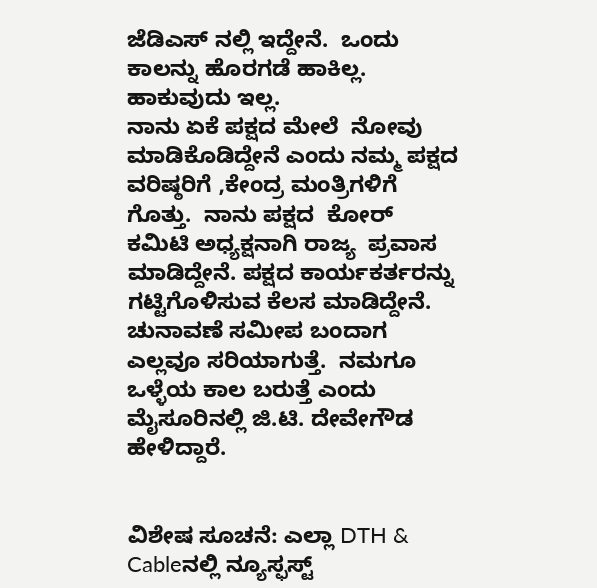ಜೆಡಿಎಸ್ ನಲ್ಲಿ ಇದ್ದೇನೆ.  ಒಂದು ಕಾಲನ್ನು ಹೊರಗಡೆ ಹಾಕಿಲ್ಲ.  ಹಾಕುವುದು ಇಲ್ಲ.
ನಾನು ಏಕೆ ಪಕ್ಷದ ಮೇಲೆ  ನೋವು ಮಾಡಿಕೊಡಿದ್ದೇನೆ ಎಂದು ನಮ್ಮ ಪಕ್ಷದ ವರಿಷ್ಠರಿಗೆ ,ಕೇಂದ್ರ ಮಂತ್ರಿಗಳಿಗೆ  ಗೊತ್ತು.  ನಾನು ಪಕ್ಷದ  ಕೋರ್ ಕಮಿಟಿ ಅಧ್ಯಕ್ಷನಾಗಿ ರಾಜ್ಯ  ಪ್ರವಾಸ ಮಾಡಿದ್ದೇನೆ. ಪಕ್ಷದ ಕಾರ್ಯಕರ್ತರನ್ನು ಗಟ್ಟಿಗೊಳಿಸುವ ಕೆಲಸ ಮಾಡಿದ್ದೇನೆ.  ಚುನಾವಣೆ ಸಮೀಪ ಬಂದಾಗ ಎಲ್ಲವೂ ಸರಿಯಾಗುತ್ತೆ.  ನಮಗೂ ಒಳ್ಳೆಯ ಕಾಲ ಬರುತ್ತೆ ಎಂದು  ಮೈಸೂರಿನಲ್ಲಿ ಜಿ.ಟಿ. ದೇವೇಗೌಡ ಹೇಳಿದ್ದಾರೆ.


ವಿಶೇಷ ಸೂಚನೆ: ಎಲ್ಲಾ DTH & Cableನಲ್ಲಿ ನ್ಯೂಸ್ಫಸ್ಟ್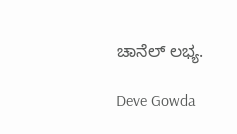ಚಾನೆಲ್ ಲಭ್ಯ.

Deve Gowda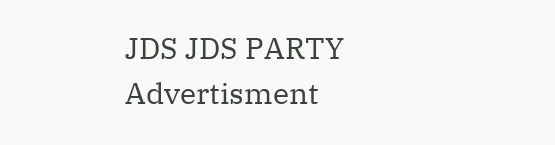JDS JDS PARTY
Advertisment